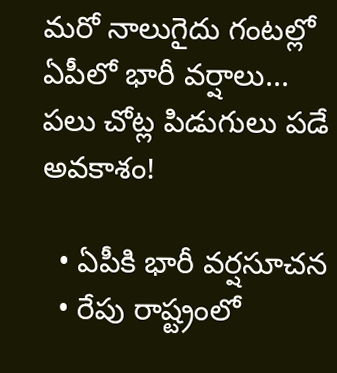మరో నాలుగైదు గంటల్లో ఏపీలో భారీ వర్షాలు... పలు చోట్ల పిడుగులు పడే అవకాశం!

  • ఏపీకి భారీ వర్షసూచన
  • రేపు రాష్ట్రంలో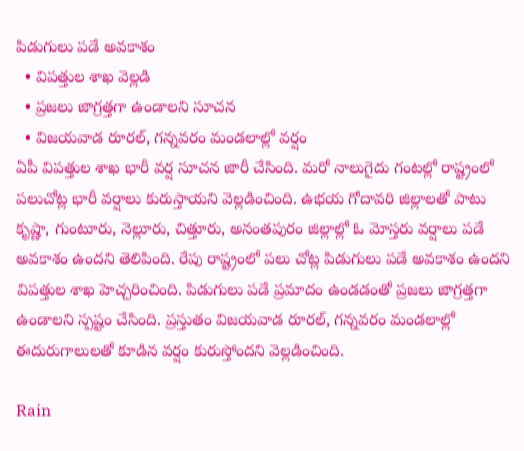పిడుగులు పడే అవకాశం
  • విపత్తుల శాఖ వెల్లడి
  • ప్రజలు జాగ్రత్తగా ఉండాలని సూచన
  • విజయవాడ రూరల్, గన్నవరం మండలాల్లో వర్షం
ఏపీ విపత్తుల శాఖ భారీ వర్ష సూచన జారీ చేసింది. మరో నాలుగైదు గంటల్లో రాష్ట్రంలో పలుచోట్ల భారీ వర్షాలు కురుస్తాయని వెల్లడించింది. ఉభయ గోదావరి జిల్లాలతో పాటు కృష్ణా, గుంటూరు, నెల్లూరు, చిత్తూరు, అనంతపురం జిల్లాల్లో ఓ మోస్తరు వర్షాలు పడే అవకాశం ఉందని తెలిపింది. రేపు రాష్ట్రంలో పలు చోట్ల పిడుగులు పడే అవకాశం ఉందని విపత్తుల శాఖ హెచ్చరించింది. పిడుగులు పడే ప్రమాదం ఉండడంతో ప్రజలు జాగ్రత్తగా ఉండాలని స్పష్టం చేసింది. ప్రస్తుతం విజయవాడ రూరల్, గన్నవరం మండలాల్లో  ఈదురుగాలులతో కూడిన వర్షం కురుస్తోందని వెల్లడించింది.

Rain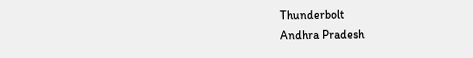Thunderbolt
Andhra Pradesh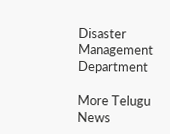Disaster Management Department

More Telugu News